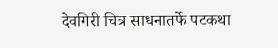देवगिरी चित्र साधनातर्फे पटकथा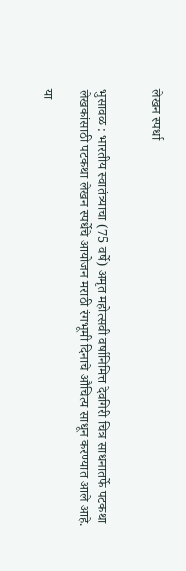लेखन स्पर्धा


भुसावळ : भारतीय स्वातंत्र्याचा (75 वर्षे) अमृत महोत्सवी वर्षानिमित्त देवगिरी चित्र साधनातर्फे पटकथा लेखकांसाठी पटकथा लेखन स्पर्धेचे आयोजन मराठी रंगभूमी दिनाचे औचित्य साधून करण्यात आले आहे.

या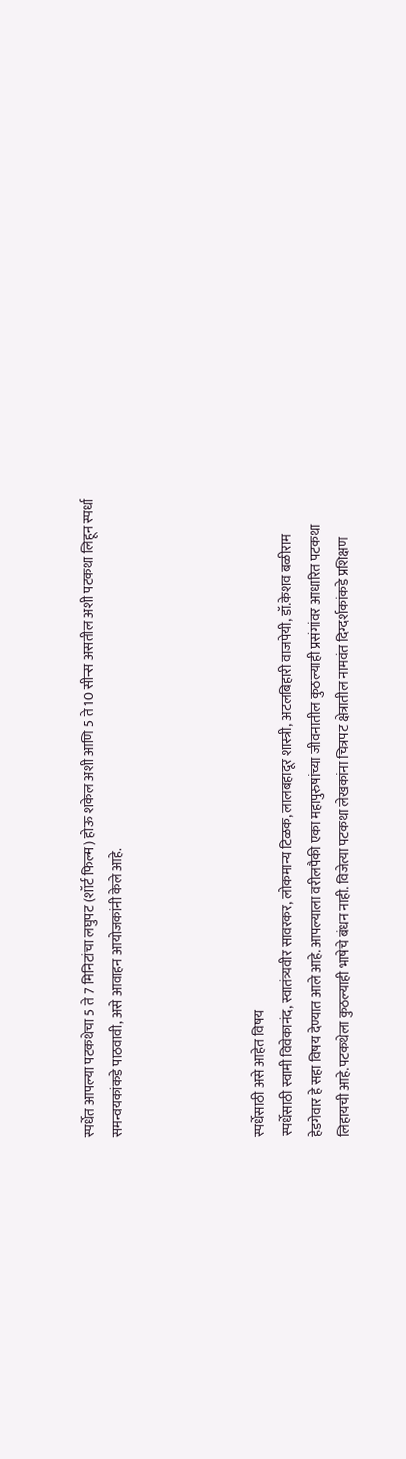स्पर्धेत आपल्या पटकथेचा 5 ते 7 मिनिटांचा लघुपट (शॉर्ट फिल्म) होऊ शकेल अशी आणि 5 ते 10 सीन्स असतील अशी पटकथा लिहून स्पर्धा समन्वयकांकडे पाठवावी, असे आवाहन आयोजकांनी केले आहे.




स्पर्धेसाठी असे आहेत विषय
स्पर्धेसाठी स्वामी विवेकानंद, स्वातंत्र्यवीर सावरकर, लोकमान्य टिळक, लालबहादूर शास्त्री, अटलबिहारी वाजपेयी, डॉ.केशव बळीराम हेडगेवार हे सहा विषय देण्यात आले आहे. आपल्याला वरीलपैकी एका महापुरुषांच्या जीवनातील कुठल्याही प्रसंगांवर आधारित पटकथा लिहायची आहे.पटकथेला कुठल्याही भाषेचे बंधन नाही. विजेत्या पटकथा लेखकांना चित्रपट क्षेत्रातील नामवंत दिग्दर्शकांकडे प्रशिक्षण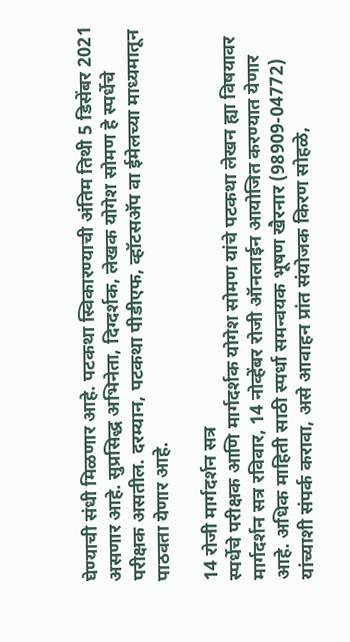घेण्याची संधी मिळणार आहे. पटकथा स्विकारण्याची अंतिम तिथी 5 डिसेंबर 2021 असणार आहे. सुप्रसिद्ध अभिनेता, दिग्दर्शक, लेखक योगेश सोमण हे स्पर्धेचे परीक्षक असतील. दरम्यान, पटकथा पीडीएफ, व्हॉटसअ‍ॅप वा ईमेलच्या माध्यमातून पाठवता येणार आहे.

14 रोजी मार्गदर्शन सत्र
स्पर्धेचे परीक्षक आणि मार्गदर्शक योगेश सोमण यांचे पटकथा लेखन ह्या विषयावर मार्गदर्शन सत्र रविवार, 14 नोव्हेंबर रोजी ऑनलाईन आयोजित करण्यात येणार आहे. अधिक माहिती साठी स्पर्धा समन्वयक भूषण खैरनार (98909-04772) यांच्याशी संपर्क करावा, असे आवाहन प्रांत संयोजक किरण सोहळे,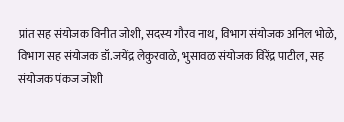प्रांत सह संयोजक विनीत जोशी, सदस्य गौरव नाथ, विभाग संयोजक अनिल भोळे, विभाग सह संयोजक डॉ.जयेंद्र लेकुरवाळे, भुसावळ संयोजक विरेंद्र पाटील, सह संयोजक पंकज जोशी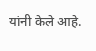यांनी केले आहे.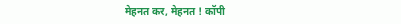मेहनत कर, मेहनत ! कॉपी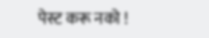पेस्ट करू नको !